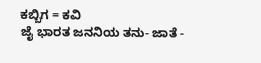ಕಬ್ಬಿಗ = ಕವಿ
ಜೈ ಭಾರತ ಜನನಿಯ ತನು- ಜಾತೆ -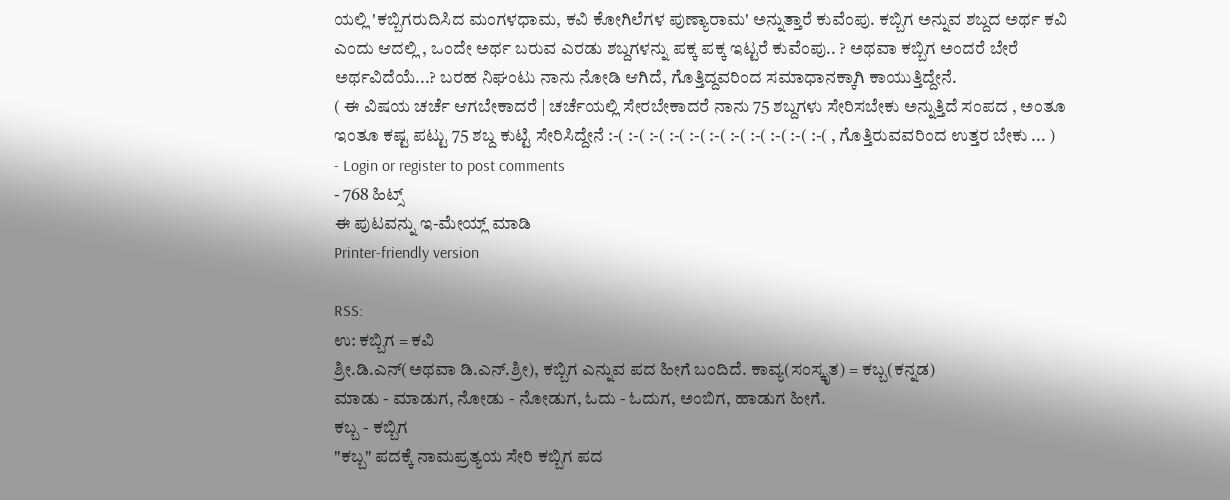ಯಲ್ಲಿ 'ಕಬ್ಬಿಗರುದಿಸಿದ ಮಂಗಳಧಾಮ, ಕವಿ ಕೋಗಿಲೆಗಳ ಪುಣ್ಯಾರಾಮ' ಅನ್ನುತ್ತಾರೆ ಕುವೆಂಪು. ಕಬ್ಬಿಗ ಅನ್ನುವ ಶಬ್ದದ ಅರ್ಥ ಕವಿ ಎಂದು ಆದಲ್ಲಿ , ಒಂದೇ ಅರ್ಥ ಬರುವ ಎರಡು ಶಬ್ದಗಳನ್ನು ಪಕ್ಕ ಪಕ್ಕ ಇಟ್ಟರೆ ಕುವೆಂಪು.. ? ಅಥವಾ ಕಬ್ಬಿಗ ಅಂದರೆ ಬೇರೆ ಅರ್ಥವಿದೆಯೆ...? ಬರಹ ನಿಘಂಟು ನಾನು ನೋಡಿ ಆಗಿದೆ, ಗೊತ್ತಿದ್ದವರಿಂದ ಸಮಾಧಾನಕ್ಕಾಗಿ ಕಾಯುತ್ತಿದ್ದೇನೆ.
( ಈ ವಿಷಯ ಚರ್ಚೆ ಆಗಬೇಕಾದರೆ | ಚರ್ಚೆಯಲ್ಲಿ ಸೇರಬೇಕಾದರೆ ನಾನು 75 ಶಬ್ದಗಳು ಸೇರಿಸಬೇಕು ಅನ್ನುತ್ತಿದೆ ಸಂಪದ , ಅಂತೂ ಇಂತೂ ಕಷ್ಟ ಪಟ್ಟು 75 ಶಬ್ದ ಕುಟ್ಟಿ ಸೇರಿಸಿದ್ದೇನೆ :-( :-( :-( :-( :-( :-( :-( :-( :-( :-( :-( , ಗೊತ್ತಿರುವವರಿಂದ ಉತ್ತರ ಬೇಕು ... )
- Login or register to post comments
- 768 ಹಿಟ್ಸ್
ಈ ಪುಟವನ್ನು ಇ-ಮೇಯ್ಲ್ ಮಾಡಿ
Printer-friendly version

RSS:
ಉ: ಕಬ್ಬಿಗ = ಕವಿ
ಶ್ರೀ.ಡಿ.ಎನ್(ಅಥವಾ ಡಿ.ಎನ್.ಶ್ರೀ), ಕಬ್ಬಿಗ ಎನ್ನುವ ಪದ ಹೀಗೆ ಬಂದಿದೆ. ಕಾವ್ಯ(ಸಂಸ್ಕೃತ) = ಕಬ್ಬ(ಕನ್ನಡ)
ಮಾಡು - ಮಾಡುಗ, ನೋಡು - ನೋಡುಗ, ಓದು - ಓದುಗ, ಅಂಬಿಗ, ಹಾಡುಗ ಹೀಗೆ.
ಕಬ್ಬ - ಕಬ್ಬಿಗ
"ಕಬ್ಬ" ಪದಕ್ಕೆ ನಾಮಪ್ರತ್ಯಯ ಸೇರಿ ಕಬ್ಬಿಗ ಪದ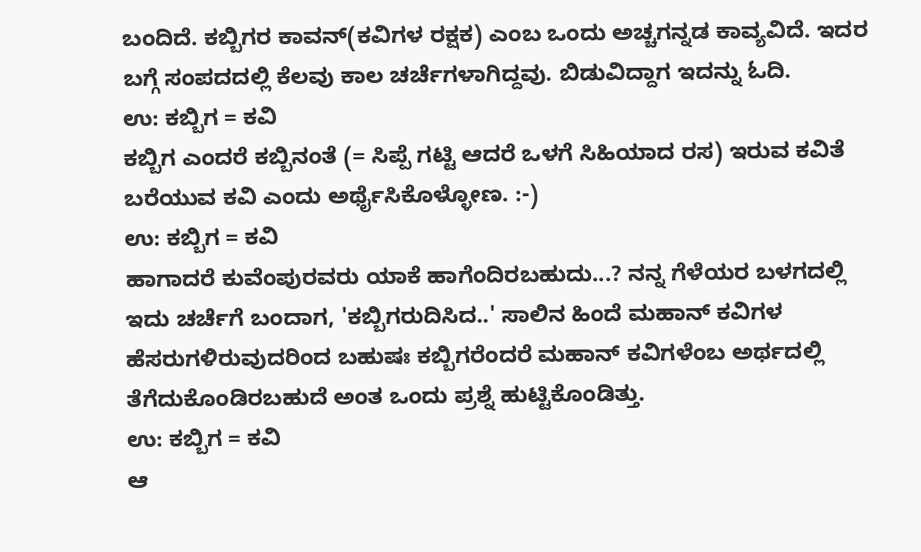ಬಂದಿದೆ. ಕಬ್ಬಿಗರ ಕಾವನ್(ಕವಿಗಳ ರಕ್ಷಕ) ಎಂಬ ಒಂದು ಅಚ್ಚಗನ್ನಡ ಕಾವ್ಯವಿದೆ. ಇದರ ಬಗ್ಗೆ ಸಂಪದದಲ್ಲಿ ಕೆಲವು ಕಾಲ ಚರ್ಚೆಗಳಾಗಿದ್ದವು. ಬಿಡುವಿದ್ದಾಗ ಇದನ್ನು ಓದಿ.
ಉ: ಕಬ್ಬಿಗ = ಕವಿ
ಕಬ್ಬಿಗ ಎಂದರೆ ಕಬ್ಬಿನಂತೆ (= ಸಿಪ್ಪೆ ಗಟ್ಟಿ ಆದರೆ ಒಳಗೆ ಸಿಹಿಯಾದ ರಸ) ಇರುವ ಕವಿತೆ ಬರೆಯುವ ಕವಿ ಎಂದು ಅರ್ಥೈಸಿಕೊಳ್ಳೋಣ. :-)
ಉ: ಕಬ್ಬಿಗ = ಕವಿ
ಹಾಗಾದರೆ ಕುವೆಂಪುರವರು ಯಾಕೆ ಹಾಗೆಂದಿರಬಹುದು...? ನನ್ನ ಗೆಳೆಯರ ಬಳಗದಲ್ಲಿ ಇದು ಚರ್ಚೆಗೆ ಬಂದಾಗ, 'ಕಬ್ಬಿಗರುದಿಸಿದ..' ಸಾಲಿನ ಹಿಂದೆ ಮಹಾನ್ ಕವಿಗಳ ಹೆಸರುಗಳಿರುವುದರಿಂದ ಬಹುಷಃ ಕಬ್ಬಿಗರೆಂದರೆ ಮಹಾನ್ ಕವಿಗಳೆಂಬ ಅರ್ಥದಲ್ಲಿ ತೆಗೆದುಕೊಂಡಿರಬಹುದೆ ಅಂತ ಒಂದು ಪ್ರಶ್ನೆ ಹುಟ್ಟಿಕೊಂಡಿತ್ತು.
ಉ: ಕಬ್ಬಿಗ = ಕವಿ
ಆ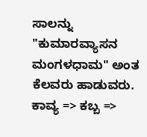ಸಾಲನ್ನು
"ಕುಮಾರವ್ಯಾಸನ ಮಂಗಳಧಾಮ" ಅಂತ ಕೆಲವರು ಹಾಡುವರು.
ಕಾವ್ಯ => ಕಬ್ಬ =>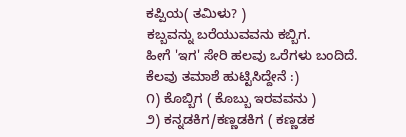ಕಪ್ಪಿಯ( ತಮಿಳು? )
ಕಬ್ಬವನ್ನು ಬರೆಯುವವನು ಕಬ್ಬಿಗ.
ಹೀಗೆ 'ಇಗ' ಸೇರಿ ಹಲವು ಒರೆಗಳು ಬಂದಿದೆ.
ಕೆಲವು ತಮಾಶೆ ಹುಟ್ಟಿಸಿದ್ದೇನೆ :)
೧) ಕೊಬ್ಬಿಗ ( ಕೊಬ್ಬು ಇರವವನು )
೨) ಕನ್ನಡಕಿಗ/ಕಣ್ಣಡಕಿಗ ( ಕಣ್ಣಡಕ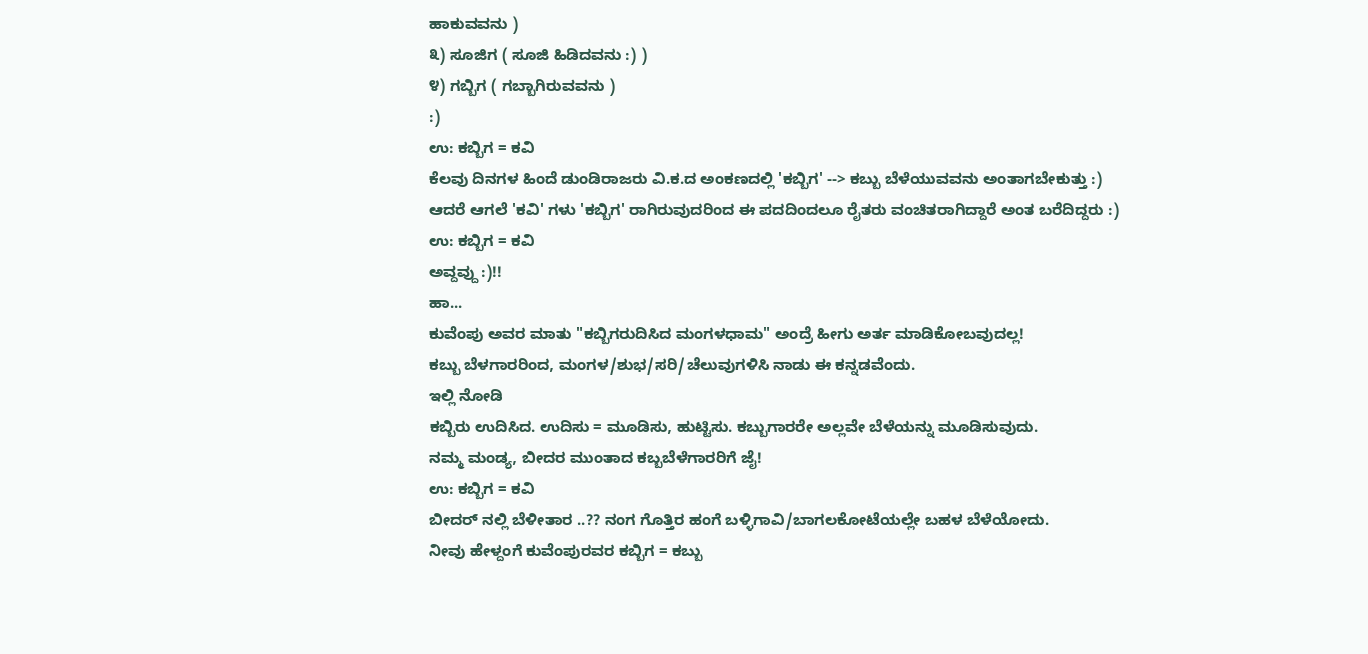ಹಾಕುವವನು )
೩) ಸೂಜಿಗ ( ಸೂಜಿ ಹಿಡಿದವನು :) )
೪) ಗಬ್ಬಿಗ ( ಗಬ್ಬಾಗಿರುವವನು )
:)
ಉ: ಕಬ್ಬಿಗ = ಕವಿ
ಕೆಲವು ದಿನಗಳ ಹಿಂದೆ ಡುಂಡಿರಾಜರು ವಿ.ಕ.ದ ಅಂಕಣದಲ್ಲಿ 'ಕಬ್ಬಿಗ' --> ಕಬ್ಬು ಬೆಳೆಯುವವನು ಅಂತಾಗಬೇಕುತ್ತು :)
ಆದರೆ ಆಗಲೆ 'ಕವಿ' ಗಳು 'ಕಬ್ಬಿಗ' ರಾಗಿರುವುದರಿಂದ ಈ ಪದದಿಂದಲೂ ರೈತರು ವಂಚಿತರಾಗಿದ್ದಾರೆ ಅಂತ ಬರೆದಿದ್ದರು :)
ಉ: ಕಬ್ಬಿಗ = ಕವಿ
ಅವ್ದವ್ದು :)!!
ಹಾ...
ಕುವೆಂಪು ಅವರ ಮಾತು "ಕಬ್ಬಿಗರುದಿಸಿದ ಮಂಗಳಧಾಮ" ಅಂದ್ರೆ ಹೀಗು ಅರ್ತ ಮಾಡಿಕೋಬವುದಲ್ಲ!
ಕಬ್ಬು ಬೆಳಗಾರರಿಂದ, ಮಂಗಳ/ಶುಭ/ಸರಿ/ಚೆಲುವುಗಳಿಸಿ ನಾಡು ಈ ಕನ್ನಡವೆಂದು.
ಇಲ್ಲಿ ನೋಡಿ
ಕಬ್ಬಿರು ಉದಿಸಿದ. ಉದಿಸು = ಮೂಡಿಸು, ಹುಟ್ಟಿಸು. ಕಬ್ಬುಗಾರರೇ ಅಲ್ಲವೇ ಬೆಳೆಯನ್ನು ಮೂಡಿಸುವುದು.
ನಮ್ಮ ಮಂಡ್ಯ, ಬೀದರ ಮುಂತಾದ ಕಬ್ಬಬೆಳೆಗಾರರಿಗೆ ಜೈ!
ಉ: ಕಬ್ಬಿಗ = ಕವಿ
ಬೀದರ್ ನಲ್ಲಿ ಬೆಳೀತಾರ ..?? ನಂಗ ಗೊತ್ತಿರ ಹಂಗೆ ಬಳ್ಳಿಗಾವಿ/ಬಾಗಲಕೋಟೆಯಲ್ಲೇ ಬಹಳ ಬೆಳೆಯೋದು.
ನೀವು ಹೇಳ್ದಂಗೆ ಕುವೆಂಪುರವರ ಕಬ್ಬಿಗ = ಕಬ್ಬು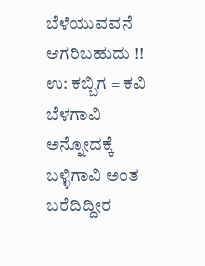ಬೆಳೆಯುವವನೆ ಆಗರಿಬಹುದು !!
ಉ: ಕಬ್ಬಿಗ = ಕವಿ
ಬೆಳಗಾವಿ ಅನ್ನೋದಕ್ಕೆ ಬಳ್ಳಿಗಾವಿ ಅಂತ ಬರೆದಿದ್ದೀರ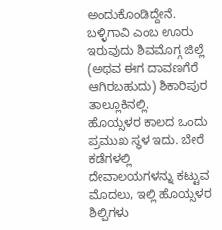ಅಂದುಕೊಂಡಿದ್ದೇನೆ.
ಬಳ್ಳಿಗಾವಿ ಎಂಬ ಊರು ಇರುವುದು ಶಿವಮೊಗ್ಗ ಜಿಲ್ಲೆ (ಅಥವ ಈಗ ದಾವಣಗೆರೆ ಆಗಿರಬಹುದು) ಶಿಕಾರಿಪುರ ತಾಲ್ಲೂಕಿನಲ್ಲಿ.
ಹೊಯ್ಸಳರ ಕಾಲದ ಒಂದು ಪ್ರಮುಖ ಸ್ಥಳ ಇದು. ಬೇರೆ ಕಡೆಗಳಲ್ಲಿ ದೇವಾಲಯಗಳನ್ನು ಕಟ್ಟುವ ಮೊದಲು, ಇಲ್ಲಿ ಹೊಯ್ಸಳರ ಶಿಲ್ಪಿಗಳು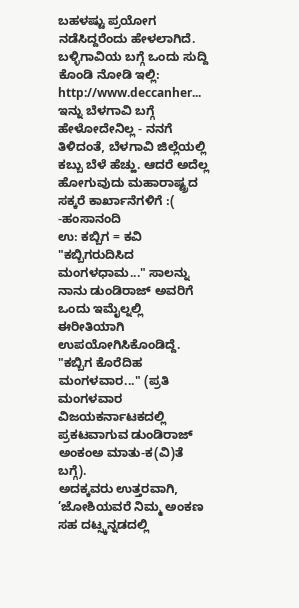ಬಹಳಷ್ಟು ಪ್ರಯೋಗ ನಡೆಸಿದ್ದರೆಂದು ಹೇಳಲಾಗಿದೆ.
ಬಳ್ಳಿಗಾವಿಯ ಬಗ್ಗೆ ಒಂದು ಸುದ್ದಿ ಕೊಂಡಿ ನೋಡಿ ಇಲ್ಲಿ:
http://www.deccanher...
ಇನ್ನು ಬೆಳಗಾವಿ ಬಗ್ಗೆ ಹೇಳೋದೇನಿಲ್ಲ - ನನಗೆ ತಿಳಿದಂತೆ, ಬೆಳಗಾವಿ ಜಿಲ್ಲೆಯಲ್ಲಿ ಕಬ್ಬು ಬೆಳೆ ಹೆಚ್ಹು. ಆದರೆ ಅದೆಲ್ಲ ಹೋಗುವುದು ಮಹಾರಾಷ್ಟ್ರದ ಸಕ್ಕರೆ ಕಾರ್ಖಾನೆಗಳಿಗೆ :(
-ಹಂಸಾನಂದಿ
ಉ: ಕಬ್ಬಿಗ = ಕವಿ
"ಕಬ್ಬಿಗರುದಿಸಿದ ಮಂಗಳಧಾಮ..." ಸಾಲನ್ನು ನಾನು ಡುಂಡಿರಾಜ್ ಅವರಿಗೆ ಒಂದು ಇಮೈಲ್ನಲ್ಲಿ ಈರೀತಿಯಾಗಿ ಉಪಯೋಗಿಸಿಕೊಂಡಿದ್ದೆ.
"ಕಬ್ಬಿಗ ಕೊರೆದಿಹ ಮಂಗಳವಾರ..." (ಪ್ರತಿ ಮಂಗಳವಾರ ವಿಜಯಕರ್ನಾಟಕದಲ್ಲಿ ಪ್ರಕಟವಾಗುವ ಡುಂಡಿರಾಜ್ ಅಂಕಂಅ ಮಾತು-ಕ(ವಿ)ತೆ ಬಗ್ಗೆ).
ಅದಕ್ಕವರು ಉತ್ತರವಾಗಿ, ’ಜೋಶಿಯವರೆ ನಿಮ್ಮ ಅಂಕಣ ಸಹ ದಟ್ಸ್ಕನ್ನಡದಲ್ಲಿ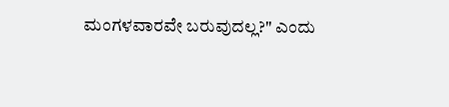ಮಂಗಳವಾರವೇ ಬರುವುದಲ್ಲ?" ಎಂದು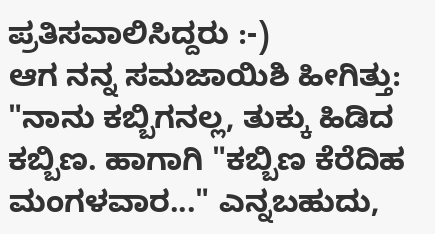ಪ್ರತಿಸವಾಲಿಸಿದ್ದರು :-)
ಆಗ ನನ್ನ ಸಮಜಾಯಿಶಿ ಹೀಗಿತ್ತು: "ನಾನು ಕಬ್ಬಿಗನಲ್ಲ, ತುಕ್ಕು ಹಿಡಿದ ಕಬ್ಬಿಣ. ಹಾಗಾಗಿ "ಕಬ್ಬಿಣ ಕೆರೆದಿಹ ಮಂಗಳವಾರ..." ಎನ್ನಬಹುದು,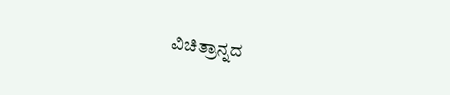ವಿಚಿತ್ರಾನ್ನದ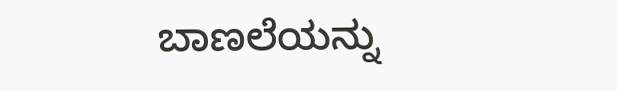ಬಾಣಲೆಯನ್ನು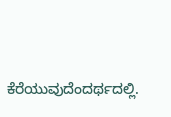ಕೆರೆಯುವುದೆಂದರ್ಥದಲ್ಲಿ.